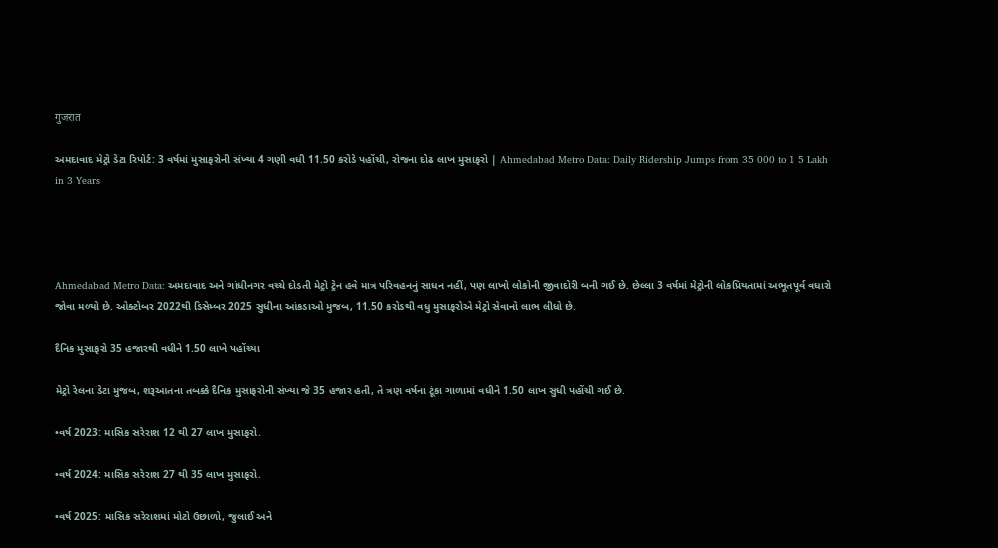गुजरात

અમદાવાદ મેટ્રો ડેટા રિપોર્ટ: 3 વર્ષમાં મુસાફરોની સંખ્યા 4 ગણી વધી 11.50 કરોડે પહોંચી, રોજના દોઢ લાખ મુસાફરો | Ahmedabad Metro Data: Daily Ridership Jumps from 35 000 to 1 5 Lakh in 3 Years




Ahmedabad Metro Data: અમદાવાદ અને ગાંધીનગર વચ્ચે દોડતી મેટ્રો ટ્રેન હવે માત્ર પરિવહનનું સાધન નહીં, પણ લાખો લોકોની જીવાદોરી બની ગઈ છે. છેલ્લા 3 વર્ષમાં મેટ્રોની લોકપ્રિયતામાં અભૂતપૂર્વ વધારો જોવા મળ્યો છે. ઓક્ટોબર 2022થી ડિસેમ્બર 2025 સુધીના આંકડાઓ મુજબ, 11.50 કરોડથી વધુ મુસાફરોએ મેટ્રો સેવાનો લાભ લીધો છે.

દૈનિક મુસાફરો 35 હજારથી વધીને 1.50 લાખે પહોંચ્યા

મેટ્રો રેલના ડેટા મુજબ, શરૂઆતના તબક્કે દૈનિક મુસાફરોની સંખ્યા જે 35 હજાર હતી, તે ત્રણ વર્ષના ટૂંકા ગાળામાં વધીને 1.50 લાખ સુધી પહોંચી ગઈ છે.

•વર્ષ 2023: માસિક સરેરાશ 12 થી 27 લાખ મુસાફરો.

•વર્ષ 2024: માસિક સરેરાશ 27 થી 35 લાખ મુસાફરો.

•વર્ષ 2025: માસિક સરેરાશમાં મોટો ઉછાળો, જુલાઈ અને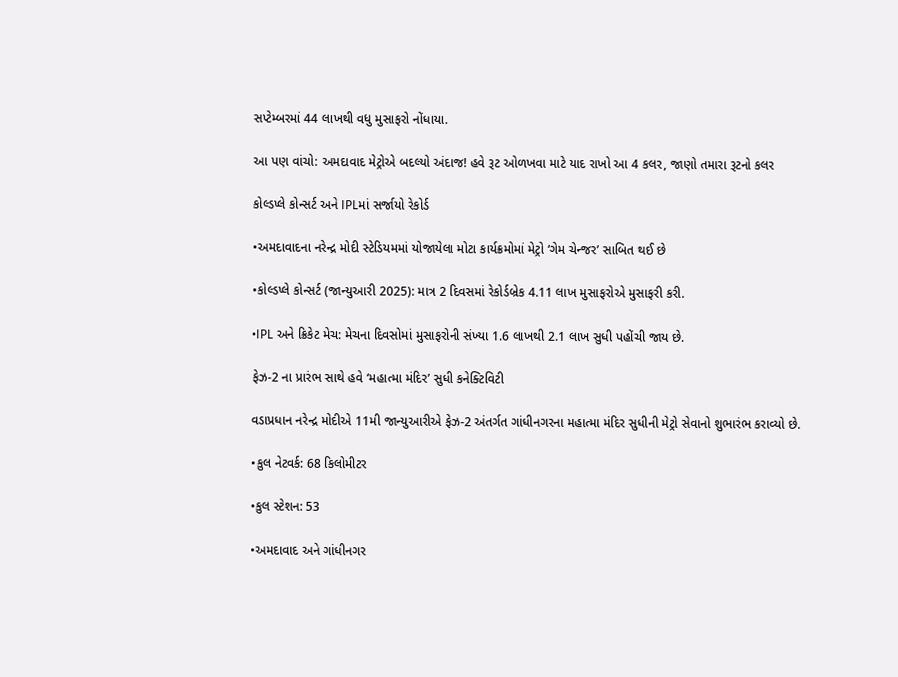સપ્ટેમ્બરમાં 44 લાખથી વધુ મુસાફરો નોંધાયા.

આ પણ વાંચો: અમદાવાદ મેટ્રોએ બદલ્યો અંદાજ! હવે રૂટ ઓળખવા માટે યાદ રાખો આ 4 કલર, જાણો તમારા રૂટનો કલર

કોલ્ડપ્લે કોન્સર્ટ અને IPLમાં સર્જાયો રેકોર્ડ

•અમદાવાદના નરેન્દ્ર મોદી સ્ટેડિયમમાં યોજાયેલા મોટા કાર્યક્રમોમાં મેટ્રો ‘ગેમ ચેન્જર’ સાબિત થઈ છે

•કોલ્ડપ્લે કોન્સર્ટ (જાન્યુઆરી 2025): માત્ર 2 દિવસમાં રેકોર્ડબ્રેક 4.11 લાખ મુસાફરોએ મુસાફરી કરી.

•IPL અને ક્રિકેટ મેચ: મેચના દિવસોમાં મુસાફરોની સંખ્યા 1.6 લાખથી 2.1 લાખ સુધી પહોંચી જાય છે.

ફેઝ-2 ના પ્રારંભ સાથે હવે ‘મહાત્મા મંદિર’ સુધી કનેક્ટિવિટી

વડાપ્રધાન નરેન્દ્ર મોદીએ 11મી જાન્યુઆરીએ ફેઝ-2 અંતર્ગત ગાંધીનગરના મહાત્મા મંદિર સુધીની મેટ્રો સેવાનો શુભારંભ કરાવ્યો છે.

•કુલ નેટવર્ક: 68 કિલોમીટર

•કુલ સ્ટેશન: 53

•અમદાવાદ અને ગાંધીનગર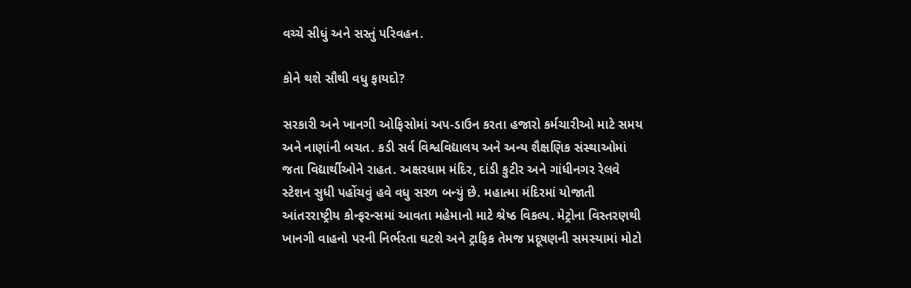વચ્ચે સીધું અને સસ્તું પરિવહન.

કોને થશે સૌથી વધુ ફાયદો?

સરકારી અને ખાનગી ઓફિસોમાં અપ-ડાઉન કરતા હજારો કર્મચારીઓ માટે સમય અને નાણાંની બચત. કડી સર્વ વિશ્વવિદ્યાલય અને અન્ય શૈક્ષણિક સંસ્થાઓમાં જતા વિદ્યાર્થીઓને રાહત. અક્ષરધામ મંદિર, દાંડી કુટીર અને ગાંધીનગર રેલવે સ્ટેશન સુધી પહોંચવું હવે વધુ સરળ બન્યું છે. મહાત્મા મંદિરમાં યોજાતી આંતરરાષ્ટ્રીય કોન્ફરન્સમાં આવતા મહેમાનો માટે શ્રેષ્ઠ વિકલ્પ. મેટ્રોના વિસ્તરણથી ખાનગી વાહનો પરની નિર્ભરતા ઘટશે અને ટ્રાફિક તેમજ પ્રદૂષણની સમસ્યામાં મોટો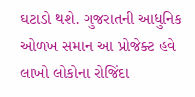ઘટાડો થશે. ગુજરાતની આધુનિક ઓળખ સમાન આ પ્રોજેક્ટ હવે લાખો લોકોના રોજિંદા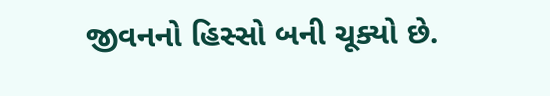જીવનનો હિસ્સો બની ચૂક્યો છે.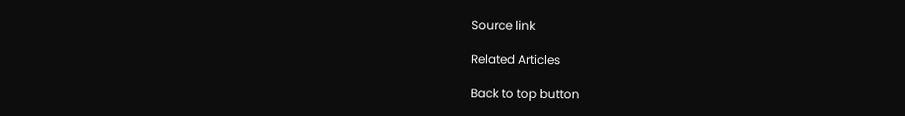Source link

Related Articles

Back to top button